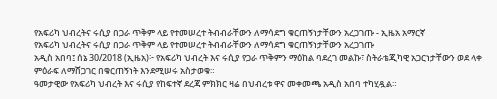የአፍሪካ ህብረትና ሩሲያ በጋራ ጥቅም ላይ የተመሠረተ ትብብራቸውን ለማሳደግ ቁርጠኝነታቸውን አረጋገጡ - ኢዜአ አማርኛ
የአፍሪካ ህብረትና ሩሲያ በጋራ ጥቅም ላይ የተመሠረተ ትብብራቸውን ለማሳደግ ቁርጠኝነታቸውን አረጋገጡ
አዲስ አበባ፤ ሰኔ 30/2018 (ኢዜአ)፦ የአፍሪካ ህብረት እና ሩሲያ የጋራ ጥቅምን ማዕከል ባደረገ መልኩ፣ ስትራቴጂካዊ አጋርነታቸውን ወደ ላቀ ምዕራፍ ለማሸጋገር በቁርጠኝነት እንደሚሠሩ አስታወቁ።
ዓመታዊው የአፍሪካ ህብረት እና ሩሲያ የከፍተኛ ደረጃ ምክክር ዛሬ በህብረቱ ዋና መቀመጫ አዲስ አበባ ተካሂዷል።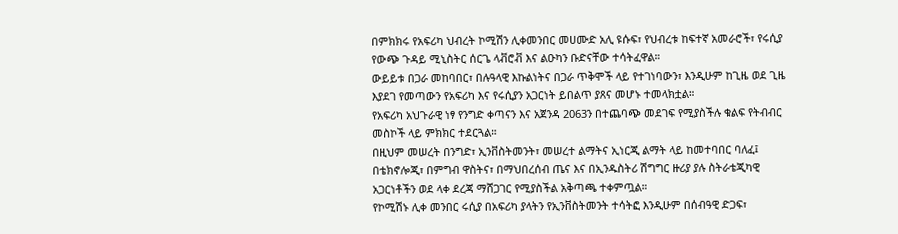በምክክሩ የአፍሪካ ህብረት ኮሚሽን ሊቀመንበር መሀሙድ አሊ ዩሱፍ፣ የህብረቱ ከፍተኛ አመራሮች፣ የሩሲያ የውጭ ጉዳይ ሚኒስትር ሰርጌ ላቭሮቭ እና ልዑካን ቡድናቸው ተሳትፈዋል።
ውይይቱ በጋራ መከባበር፣ በሉዓላዊ እኩልነትና በጋራ ጥቅሞች ላይ የተገነባውን፣ እንዲሁም ከጊዜ ወደ ጊዜ እያደገ የመጣውን የአፍሪካ እና የሩሲያን አጋርነት ይበልጥ ያጸና መሆኑ ተመላክቷል።
የአፍሪካ አህጉራዊ ነፃ የንግድ ቀጣናን እና አጀንዳ 2063ን በተጨባጭ መደገፍ የሚያስችሉ ቁልፍ የትብብር መስኮች ላይ ምክክር ተደርጓል።
በዚህም መሠረት በንግድ፣ ኢንቨስትመንት፣ መሠረተ ልማትና ኢነርጂ ልማት ላይ ከመተባበር ባለፈ፤ በቴክኖሎጂ፣ በምግብ ዋስትና፣ በማህበረሰብ ጤና እና በኢንዱስትሪ ሽግግር ዙሪያ ያሉ ስትራቴጂካዊ አጋርነቶችን ወደ ላቀ ደረጃ ማሸጋገር የሚያስችል አቅጣጫ ተቀምጧል።
የኮሚሽኑ ሊቀ መንበር ሩሲያ በአፍሪካ ያላትን የኢንቨስትመንት ተሳትፎ እንዲሁም በሰብዓዊ ድጋፍ፣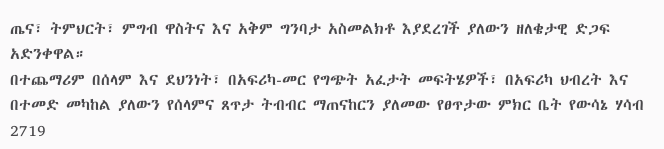ጤና፣ ትምህርት፣ ምግብ ዋስትና እና አቅም ግንባታ አስመልክቶ እያደረገች ያለውን ዘለቄታዊ ድጋፍ አድንቀዋል።
በተጨማሪም በሰላም እና ደህንነት፣ በአፍሪካ-መር የግጭት አፈታት መፍትሄዎች፣ በአፍሪካ ህብረት እና በተመድ መካከል ያለውን የሰላምና ጸጥታ ትብብር ማጠናከርን ያለመው የፀጥታው ምክር ቤት የውሳኔ ሃሳብ 2719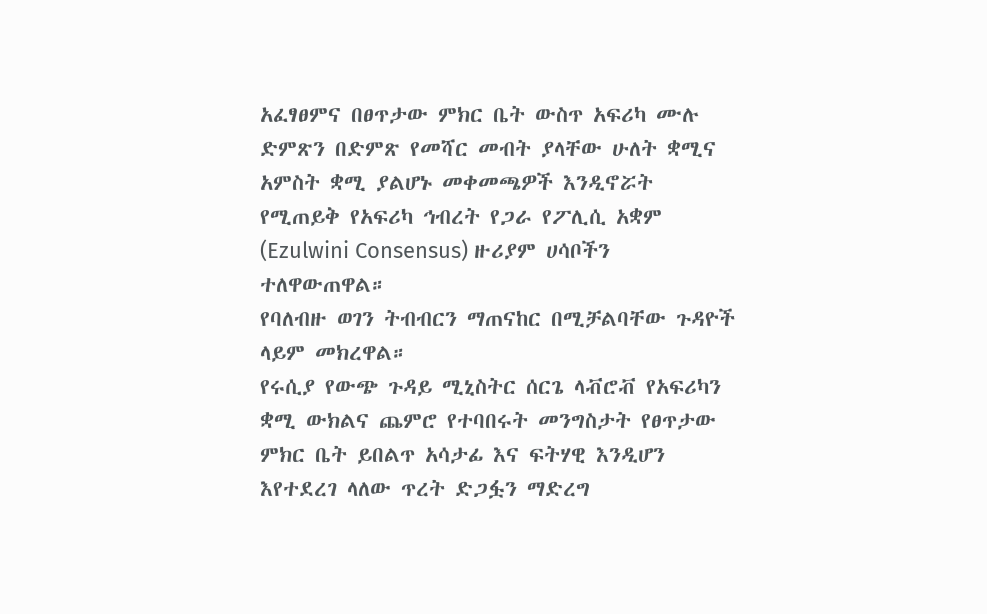አፈፃፀምና በፀጥታው ምክር ቤት ውስጥ አፍሪካ ሙሉ ድምጽን በድምጽ የመሻር መብት ያላቸው ሁለት ቋሚና አምስት ቋሚ ያልሆኑ መቀመጫዎች እንዲኖሯት የሚጠይቅ የአፍሪካ ኅብረት የጋራ የፖሊሲ አቋም (Ezulwini Consensus) ዙሪያም ሀሳቦችን ተለዋውጠዋል።
የባለብዙ ወገን ትብብርን ማጠናከር በሚቻልባቸው ጉዳዮች ላይም መክረዋል።
የሩሲያ የውጭ ጉዳይ ሚኒስትር ሰርጌ ላቭሮቭ የአፍሪካን ቋሚ ውክልና ጨምሮ የተባበሩት መንግስታት የፀጥታው ምክር ቤት ይበልጥ አሳታፊ እና ፍትሃዊ እንዲሆን እየተደረገ ላለው ጥረት ድጋፏን ማድረግ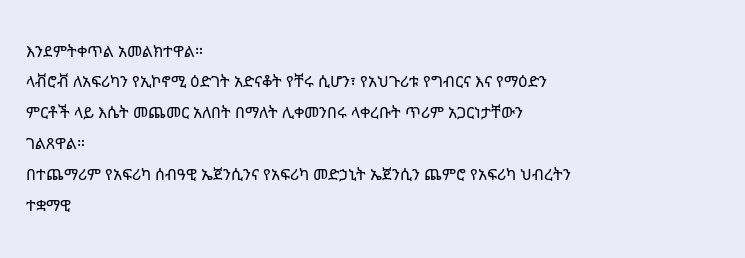እንደምትቀጥል አመልክተዋል።
ላቭሮቭ ለአፍሪካን የኢኮኖሚ ዕድገት አድናቆት የቸሩ ሲሆን፣ የአህጉሪቱ የግብርና እና የማዕድን ምርቶች ላይ እሴት መጨመር አለበት በማለት ሊቀመንበሩ ላቀረቡት ጥሪም አጋርነታቸውን ገልጸዋል።
በተጨማሪም የአፍሪካ ሰብዓዊ ኤጀንሲንና የአፍሪካ መድኃኒት ኤጀንሲን ጨምሮ የአፍሪካ ህብረትን ተቋማዊ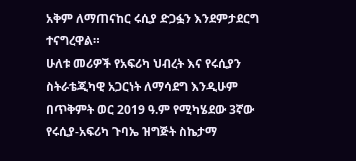አቅም ለማጠናከር ሩሲያ ድጋፏን እንደምታደርግ ተናግረዋል።
ሁለቱ መሪዎች የአፍሪካ ህብረት እና የሩሲያን ስትራቴጂካዊ አጋርነት ለማሳደግ እንዲሁም በጥቅምት ወር 2019 ዓ.ም የሚካሄደው 3ኛው የሩሲያ-አፍሪካ ጉባኤ ዝግጅት ስኬታማ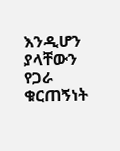እንዲሆን ያላቸውን የጋራ ቁርጠኝነት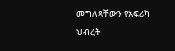መግለጻቸውን የአፍሪካ ህብረት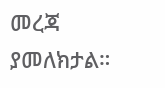መረጃ ያመለክታል።